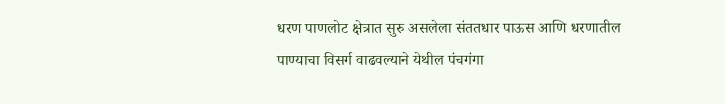धरण पाणलोट क्षेत्रात सुरु असलेला संततधार पाऊस आणि धरणातील पाण्याचा विसर्ग वाढवल्याने येथील पंचगंगा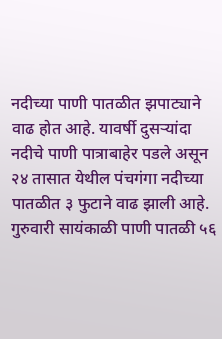नदीच्या पाणी पातळीत झपाट्याने वाढ होत आहे. यावर्षी दुसऱ्यांदा नदीचे पाणी पात्राबाहेर पडले असून २४ तासात येथील पंचगंगा नदीच्या पातळीत ३ फुटाने वाढ झाली आहे. गुरुवारी सायंकाळी पाणी पातळी ५६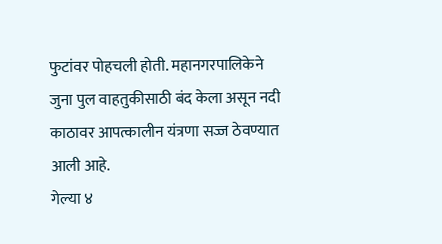फुटांवर पोहचली होती. महानगरपालिकेने जुना पुल वाहतुकीसाठी बंद केला असून नदी काठावर आपत्कालीन यंत्रणा सज्ज ठेवण्यात आली आहे.
गेल्या ४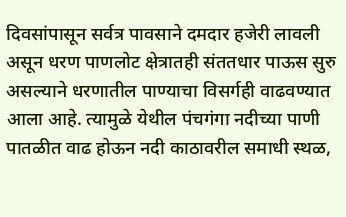दिवसांपासून सर्वत्र पावसाने दमदार हजेरी लावली असून धरण पाणलोट क्षेत्रातही संततधार पाऊस सुरु असल्याने धरणातील पाण्याचा विसर्गही वाढवण्यात आला आहे. त्यामुळे येथील पंचगंगा नदीच्या पाणी पातळीत वाढ होऊन नदी काठावरील समाधी स्थळ,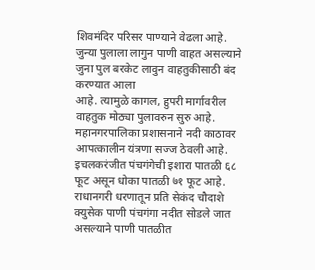शिवमंदिर परिसर पाण्याने वेढला आहे. जुन्या पुलाला लागुन पाणी वाहत असल्याने जुना पुल बरकेट लावुन वाहतुकीसाठी बंद करण्यात आला
आहे. त्यामुळे कागल, हुपरी मार्गावरील वाहतुक मोठ्या पुलावरुन सुरु आहे.
महानगरपालिका प्रशासनाने नदी काठावर आपत्कालीन यंत्रणा सज्ज ठेवली आहे. इचलकरंजीत पंचगंगेची इशारा पातळी ६८ फूट असून धोका पातळी ७१ फूट आहे. राधानगरी धरणातून प्रति सेकंद चौदाशे क्युसेक पाणी पंचगंगा नदीत सोडले जात असल्याने पाणी पातळीत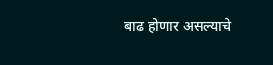बाढ होणार असल्याचे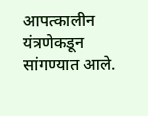आपत्कालीन यंत्रणेकडून सांगण्यात आले.